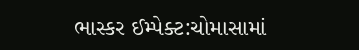ભાસ્કર ઈમ્પેક્ટ:ચોમાસામાં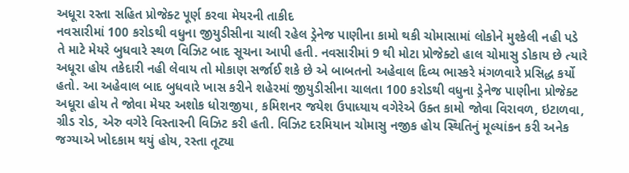અધૂરા રસ્તા સહિત પ્રોજેક્ટ પૂર્ણ કરવા મેયરની તાકીદ
નવસારીમાં 100 કરોડથી વધુના જીયુડીસીના ચાલી રહેલ ડ્રેનેજ પાણીના કામો થકી ચોમાસામાં લોકોને મુશ્કેલી નહી પડે તે માટે મેયરે બુધવારે સ્થળ વિઝિટ બાદ સૂચના આપી હતી. નવસારીમાં 9 થી મોટા પ્રોજેક્ટો હાલ ચોમાસુ ડોકાય છે ત્યારે અધૂરા હોય તકેદારી નહી લેવાય તો મોકાણ સર્જાઈ શકે છે એ બાબતનો અહેવાલ દિવ્ય ભાસ્કરે મંગળવારે પ્રસિદ્ધ કર્યો હતો. આ અહેવાલ બાદ બુધવારે ખાસ કરીને શહેરમાં જીયુડીસીના ચાલતા 100 કરોડથી વધુના ડ્રેનેજ પાણીના પ્રોજેક્ટ અધૂરા હોય તે જોવા મેયર અશોક ધોરાજીયા, કમિશનર જયેશ ઉપાધ્યાય વગેરેએ ઉક્ત કામો જોવા વિરાવળ, ઇટાળવા, ગ્રીડ રોડ, એરુ વગેરે વિસ્તારની વિઝિટ કરી હતી. વિઝિટ દરમિયાન ચોમાસુ નજીક હોય સ્થિતિનું મૂલ્યાંકન કરી અનેક જગ્યાએ ખોદકામ થયું હોય, રસ્તા તૂટ્યા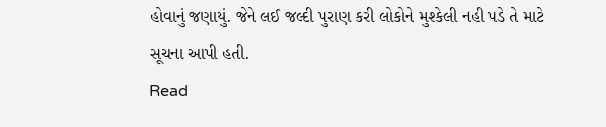હોવાનું જણાયું. જેને લઈ જલ્દી પુરાણ કરી લોકોને મુશ્કેલી નહી પડે તે માટે સૂચના આપી હતી.
Read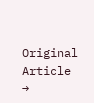Original Article →